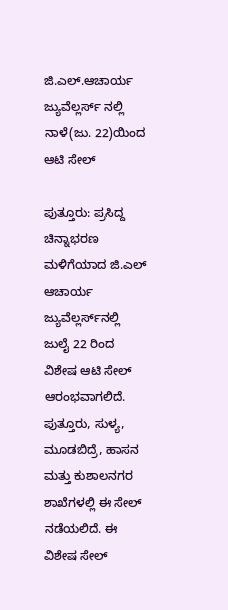ಜಿ.ಎಲ್‌.ಆಚಾರ್ಯ ಜ್ಯುವೆಲ್ಲರ್ಸ್‌ ನಲ್ಲಿ ನಾಳೆ(ಜು. 22)ಯಿಂದ ಆಟಿ ಸೇಲ್

ಪುತ್ತೂರು: ಪ್ರಸಿದ್ದ ಚಿನ್ನಾಭರಣ ಮಳಿಗೆಯಾದ ಜಿ.ಎಲ್ ಆಚಾರ್ಯ ಜ್ಯುವೆಲ್ಲರ್ಸ್‌ನಲ್ಲಿ ಜುಲೈ 22 ರಿಂದ ವಿಶೇಷ ಆಟಿ ಸೇಲ್ ಆರಂಭವಾಗಲಿದೆ. ಪುತ್ತೂರು, ಸುಳ್ಯ, ಮೂಡಬಿದ್ರೆ, ಹಾಸನ ಮತ್ತು ಕುಶಾಲನಗರ ಶಾಖೆಗಳಲ್ಲಿ ಈ ಸೇಲ್ ನಡೆಯಲಿದೆ. ಈ ವಿಶೇಷ ಸೇಲ್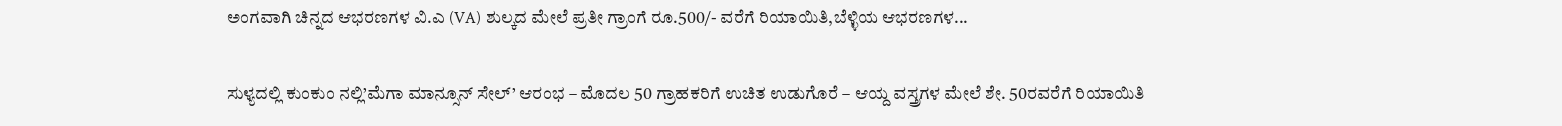ಅಂಗವಾಗಿ ಚಿನ್ನದ ಆಭರಣಗಳ ವಿ.ಎ (VA) ಶುಲ್ಕದ ಮೇಲೆ ಪ್ರತೀ ಗ್ರಾಂಗೆ ರೂ.500/- ವರೆಗೆ ರಿಯಾಯಿತಿ,ಬೆಳ್ಳಿಯ ಆಭರಣಗಳ...

ಸುಳ್ಯದಲ್ಲಿ ಕುಂಕುಂ ನಲ್ಲಿ’ಮೆಗಾ ಮಾನ್ಸೂನ್ ಸೇಲ್’ ಆರಂಭ – ಮೊದಲ 50 ಗ್ರಾಹಕರಿಗೆ ಉಚಿತ ಉಡುಗೊರೆ – ಆಯ್ದ ವಸ್ತ್ರಗಳ ಮೇಲೆ ಶೇ. 50ರವರೆಗೆ ರಿಯಾಯಿತಿ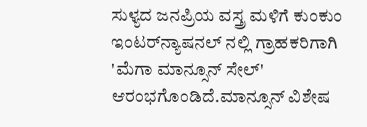ಸುಳ್ಯದ ಜನಪ್ರಿಯ ವಸ್ತ್ರ ಮಳಿಗೆ ಕುಂಕುಂ ಇಂಟರ್‌ನ್ಯಾಷನಲ್ ನಲ್ಲಿ ಗ್ರಾಹಕರಿಗಾಗಿ 'ಮೆಗಾ ಮಾನ್ಸೂನ್ ಸೇಲ್' ಆರಂಭಗೊಂಡಿದೆ.ಮಾನ್ಸೂನ್ ವಿಶೇಷ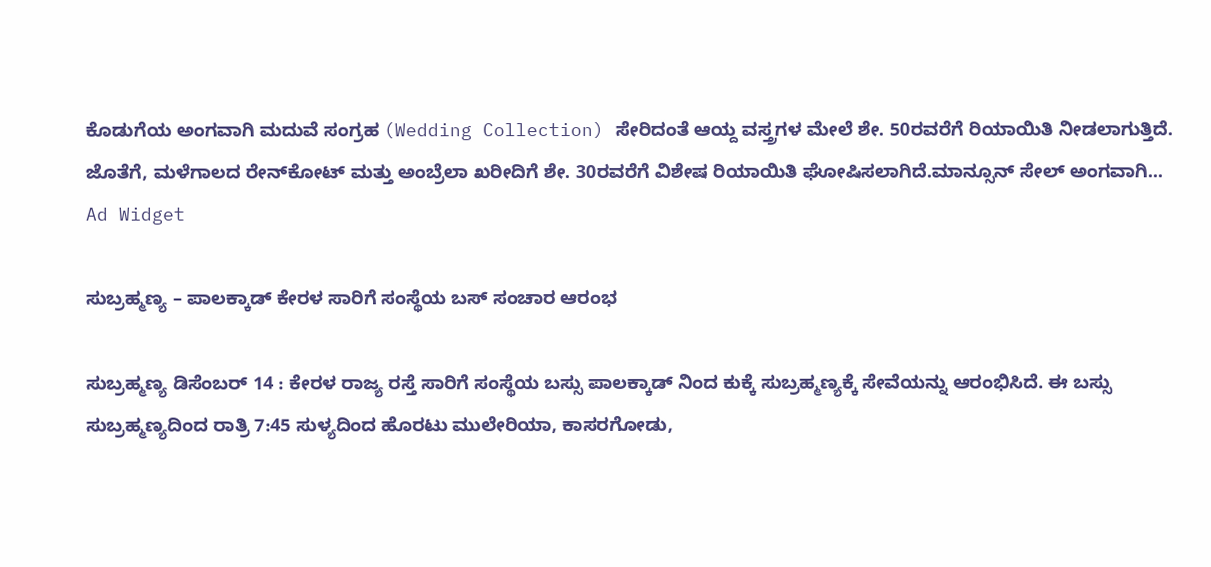ಕೊಡುಗೆಯ ಅಂಗವಾಗಿ ಮದುವೆ ಸಂಗ್ರಹ (Wedding Collection) ಸೇರಿದಂತೆ ಆಯ್ದ ವಸ್ತ್ರಗಳ ಮೇಲೆ ಶೇ. 50ರವರೆಗೆ ರಿಯಾಯಿತಿ ನೀಡಲಾಗುತ್ತಿದೆ. ಜೊತೆಗೆ, ಮಳೆಗಾಲದ ರೇನ್‌ಕೋಟ್ ಮತ್ತು ಅಂಬ್ರೆಲಾ ಖರೀದಿಗೆ ಶೇ. 30ರವರೆಗೆ ವಿಶೇಷ ರಿಯಾಯಿತಿ ಘೋಷಿಸಲಾಗಿದೆ.ಮಾನ್ಸೂನ್ ಸೇಲ್ ಅಂಗವಾಗಿ...
Ad Widget

ಸುಬ್ರಹ್ಮಣ್ಯ – ಪಾಲಕ್ಕಾಡ್ ಕೇರಳ ಸಾರಿಗೆ ಸಂಸ್ಥೆಯ ಬಸ್ ಸಂಚಾರ ಆರಂಭ

ಸುಬ್ರಹ್ಮಣ್ಯ ಡಿಸೆಂಬರ್ 14 : ಕೇರಳ ರಾಜ್ಯ ರಸ್ತೆ ಸಾರಿಗೆ ಸಂಸ್ಥೆಯ ಬಸ್ಸು ಪಾಲಕ್ಕಾಡ್ ನಿಂದ ಕುಕ್ಕೆ ಸುಬ್ರಹ್ಮಣ್ಯಕ್ಕೆ ಸೇವೆಯನ್ನು ಆರಂಭಿಸಿದೆ. ಈ ಬಸ್ಸು ಸುಬ್ರಹ್ಮಣ್ಯದಿಂದ ರಾತ್ರಿ 7:45 ಸುಳ್ಯದಿಂದ ಹೊರಟು ಮುಲೇರಿಯಾ, ಕಾಸರಗೋಡು,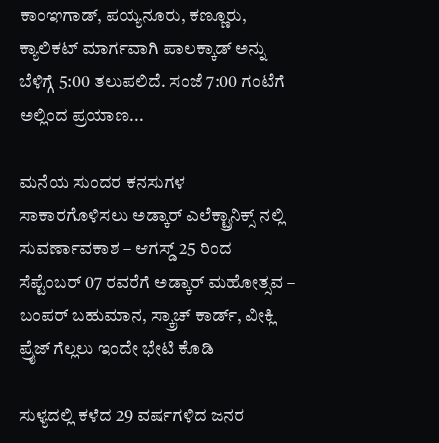ಕಾಂಞಗಾಡ್, ಪಯ್ಯನೂರು, ಕಣ್ಣೂರು, ಕ್ಯಾಲಿಕಟ್ ಮಾರ್ಗವಾಗಿ ಪಾಲಕ್ಕಾಡ್ ಅನ್ನು ಬೆಳಿಗ್ಗೆ 5:00 ತಲುಪಲಿದೆ. ಸಂಜೆ 7:00 ಗಂಟೆಗೆ ಅಲ್ಲಿಂದ ಪ್ರಯಾಣ...

ಮನೆಯ ಸುಂದರ ಕನಸುಗಳ ಸಾಕಾರಗೊಳಿಸಲು ಅಡ್ಕಾರ್ ಎಲೆಕ್ಟ್ರಾನಿಕ್ಸ್ ನಲ್ಲಿ ಸುವರ್ಣಾವಕಾಶ – ಆಗಸ್ಡ್ 25 ರಿಂದ ಸೆಪ್ಟೆಂಬರ್ 07 ರವರೆಗೆ ಅಡ್ಕಾರ್ ಮಹೋತ್ಸವ – ಬಂಪರ್ ಬಹುಮಾನ, ಸ್ಕ್ರಾಚ್ ಕಾರ್ಡ್, ವೀಕ್ಲಿ ಪ್ರೈಜ್ ಗೆಲ್ಲಲು ಇಂದೇ ಭೇಟಿ ಕೊಡಿ

ಸುಳ್ಯದಲ್ಲಿ ಕಳೆದ 29 ವರ್ಷಗಳಿದ ಜನರ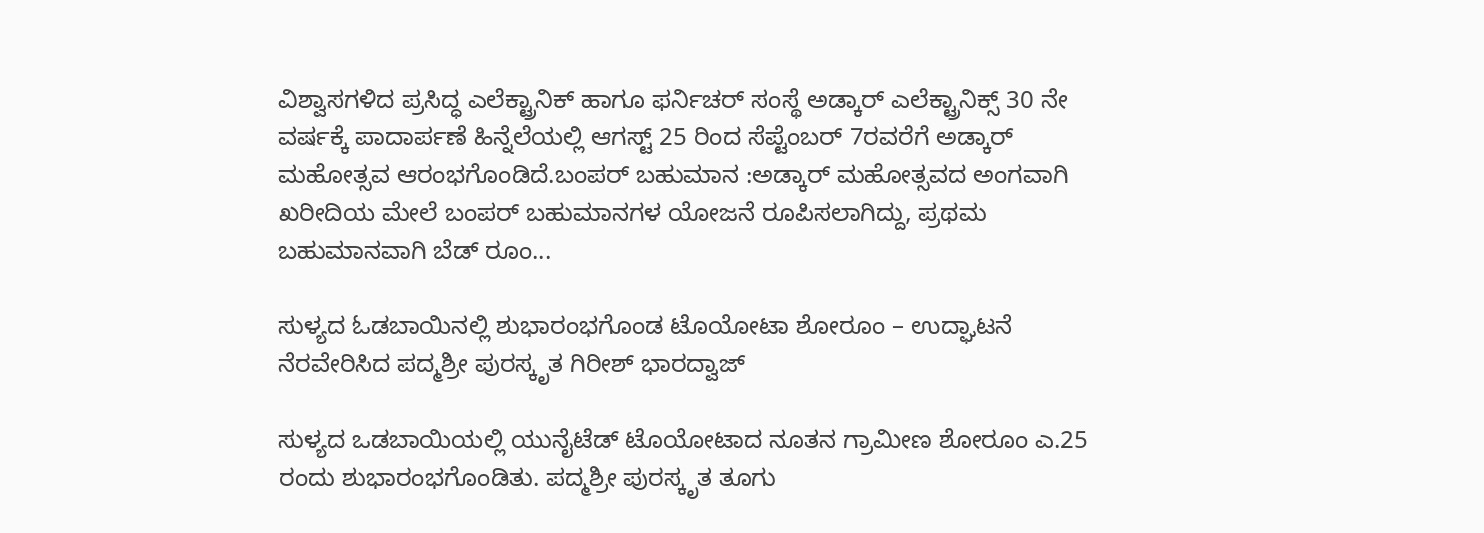ವಿಶ್ವಾಸಗಳಿದ ಪ್ರಸಿದ್ಧ ಎಲೆಕ್ಟ್ರಾನಿಕ್ ಹಾಗೂ ಫರ್ನಿಚರ್ ಸಂಸ್ಥೆ ಅಡ್ಕಾರ್ ಎಲೆಕ್ಟ್ರಾನಿಕ್ಸ್ 30 ನೇ ವರ್ಷಕ್ಕೆ ಪಾದಾರ್ಪಣೆ ಹಿನ್ನೆಲೆಯಲ್ಲಿ ಆಗಸ್ಟ್ 25 ರಿಂದ ಸೆಪ್ಟೆಂಬರ್ 7ರವರೆಗೆ ಅಡ್ಕಾರ್ ಮಹೋತ್ಸವ ಆರಂಭಗೊಂಡಿದೆ.ಬಂಪರ್ ಬಹುಮಾನ :ಅಡ್ಕಾರ್ ಮಹೋತ್ಸವದ ಅಂಗವಾಗಿ ಖರೀದಿಯ ಮೇಲೆ ಬಂಪರ್ ಬಹುಮಾನಗಳ ಯೋಜನೆ ರೂಪಿಸಲಾಗಿದ್ದು, ಪ್ರಥಮ ಬಹುಮಾನವಾಗಿ ಬೆಡ್ ರೂಂ...

ಸುಳ್ಯದ ಓಡಬಾಯಿನಲ್ಲಿ ಶುಭಾರಂಭಗೊಂಡ ಟೊಯೋಟಾ ಶೋರೂಂ – ಉದ್ಘಾಟನೆ ನೆರವೇರಿಸಿದ ಪದ್ಮಶ್ರೀ ಪುರಸ್ಕೃತ ಗಿರೀಶ್ ಭಾರದ್ವಾಜ್

ಸುಳ್ಯದ ಒಡಬಾಯಿಯಲ್ಲಿ ಯುನೈಟೆಡ್ ಟೊಯೋಟಾದ ನೂತನ ಗ್ರಾಮೀಣ ಶೋರೂಂ ಎ.25 ರಂದು ಶುಭಾರಂಭಗೊಂಡಿತು. ಪದ್ಮಶ್ರೀ ಪುರಸ್ಕೃತ ತೂಗು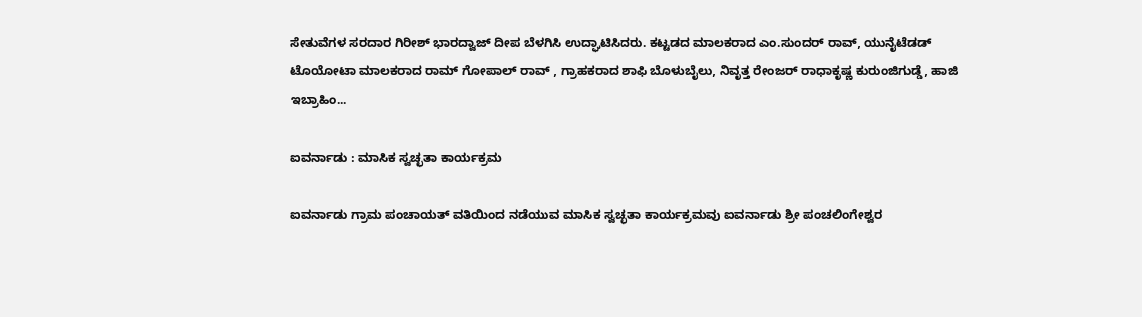ಸೇತುವೆಗಳ ಸರದಾರ ಗಿರೀಶ್ ಭಾರದ್ವಾಜ್ ದೀಪ ಬೆಳಗಿಸಿ ಉದ್ಘಾಟಿಸಿದರು. ಕಟ್ಟಡದ ಮಾಲಕರಾದ ಎಂ.ಸುಂದರ್ ರಾವ್, ಯುನೈಟೆಡಡ್ ಟೊಯೋಟಾ ಮಾಲಕರಾದ ರಾಮ್ ಗೋಪಾಲ್ ರಾವ್ , ಗ್ರಾಹಕರಾದ ಶಾಫಿ ಬೊಳುಬೈಲು, ನಿವೃತ್ತ ರೇಂಜರ್ ರಾಧಾಕೃಷ್ಣ ಕುರುಂಜಿಗುಡ್ಡೆ, ಹಾಜಿ ಇಬ್ರಾಹಿಂ...

ಐವರ್ನಾಡು : ಮಾಸಿಕ ಸ್ವಚ್ಛತಾ ಕಾರ್ಯಕ್ರಮ

ಐವರ್ನಾಡು ಗ್ರಾಮ ಪಂಚಾಯತ್ ವತಿಯಿಂದ ನಡೆಯುವ ಮಾಸಿಕ ಸ್ವಚ್ಛತಾ ಕಾರ್ಯಕ್ರಮವು ಐವರ್ನಾಡು ಶ್ರೀ ಪಂಚಲಿಂಗೇಶ್ವರ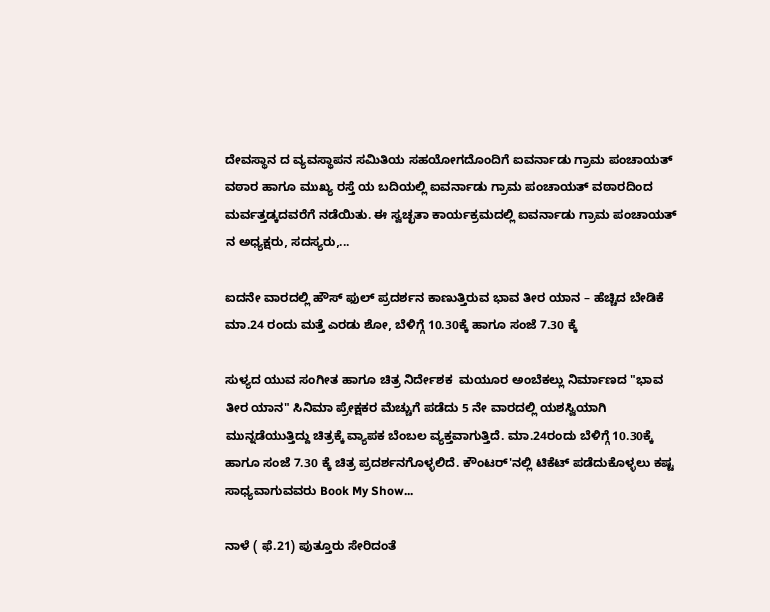ದೇವಸ್ಥಾನ ದ ವ್ಯವಸ್ಥಾಪನ ಸಮಿತಿಯ ಸಹಯೋಗದೊಂದಿಗೆ ಐವರ್ನಾಡು ಗ್ರಾಮ ಪಂಚಾಯತ್ ವಠಾರ ಹಾಗೂ ಮುಖ್ಯ ರಸ್ತೆ ಯ ಬದಿಯಲ್ಲಿ ಐವರ್ನಾಡು ಗ್ರಾಮ ಪಂಚಾಯತ್ ವಠಾರದಿಂದ ಮರ್ವತ್ತಡ್ಕದವರೆಗೆ ನಡೆಯಿತು. ಈ ಸ್ವಚ್ಛತಾ ಕಾರ್ಯಕ್ರಮದಲ್ಲಿ ಐವರ್ನಾಡು ಗ್ರಾಮ ಪಂಚಾಯತ್ ನ ಅಧ್ಯಕ್ಷರು, ಸದಸ್ಯರು,...

ಐದನೇ ವಾರದಲ್ಲಿ ಹೌಸ್ ಫುಲ್ ಪ್ರದರ್ಶನ ಕಾಣುತ್ತಿರುವ ಭಾವ ತೀರ ಯಾನ – ಹೆಚ್ಚಿದ ಬೇಡಿಕೆ ಮಾ.24 ರಂದು ಮತ್ತೆ ಎರಡು ಶೋ, ಬೆಳಿಗ್ಗೆ 10.30ಕ್ಕೆ ಹಾಗೂ ಸಂಜೆ 7.30 ಕ್ಕೆ

ಸುಳ್ಯದ ಯುವ ಸಂಗೀತ ಹಾಗೂ ಚಿತ್ರ ನಿರ್ದೇಶಕ  ಮಯೂರ ಅಂಬೆಕಲ್ಲು ನಿರ್ಮಾಣದ "ಭಾವ ತೀರ ಯಾನ" ಸಿನಿಮಾ ಪ್ರೇಕ್ಷಕರ ಮೆಚ್ಚುಗೆ ಪಡೆದು 5 ನೇ ವಾರದಲ್ಲಿ ಯಶಸ್ವಿಯಾಗಿ ಮುನ್ನಡೆಯುತ್ತಿದ್ದು ಚಿತ್ರಕ್ಕೆ ವ್ಯಾಪಕ ಬೆಂಬಲ ವ್ಯಕ್ತವಾಗುತ್ತಿದೆ. ಮಾ.24ರಂದು ಬೆಳಿಗ್ಗೆ 10.30ಕ್ಕೆ ಹಾಗೂ ಸಂಜೆ 7.30 ಕ್ಕೆ ಚಿತ್ರ ಪ್ರದರ್ಶನಗೊಳ್ಳಲಿದೆ. ಕೌಂಟರ್‌'ನಲ್ಲಿ ಟಿಕೆಟ್ ಪಡೆದುಕೊಳ್ಳಲು ಕಷ್ಟ ಸಾಧ್ಯವಾಗುವವರು Book My Show...

ನಾಳೆ ( ಫೆ.21) ಪುತ್ತೂರು ಸೇರಿದಂತೆ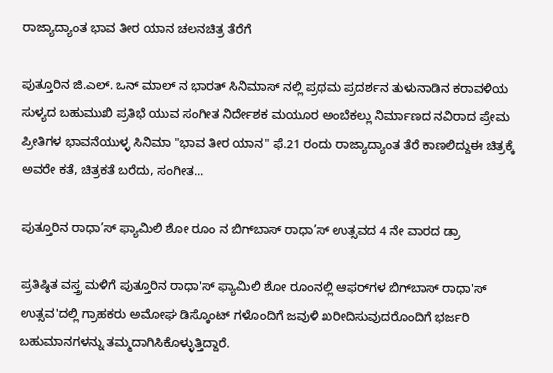ರಾಜ್ಯಾದ್ಯಾಂತ ಭಾವ ತೀರ ಯಾನ ಚಲನಚಿತ್ರ ತೆರೆಗೆ

ಪುತ್ತೂರಿನ ಜಿ.ಎಲ್. ಒನ್ ಮಾಲ್ ನ ಭಾರತ್ ಸಿನಿಮಾಸ್ ನಲ್ಲಿ ಪ್ರಥಮ ಪ್ರದರ್ಶನ ತುಳುನಾಡಿನ ಕರಾವಳಿಯ ಸುಳ್ಯದ ಬಹುಮುಖಿ ಪ್ರತಿಭೆ ಯುವ ಸಂಗೀತ ನಿರ್ದೇಶಕ ಮಯೂರ ಅಂಬೆಕಲ್ಲು ನಿರ್ಮಾಣದ ನವಿರಾದ ಪ್ರೇಮ ಪ್ರೀತಿಗಳ ಭಾವನೆಯುಳ್ಳ ಸಿನಿಮಾ "ಭಾವ ತೀರ ಯಾನ" ಫೆ.21 ರಂದು ರಾಜ್ಯಾದ್ಯಾಂತ ತೆರೆ ಕಾಣಲಿದ್ದುಈ ಚಿತ್ರಕ್ಕೆ ಅವರೇ ಕತೆ, ಚಿತ್ರಕತೆ ಬರೆದು, ಸಂಗೀತ...

ಪುತ್ತೂರಿನ ರಾಧಾ’ಸ್ ಫ್ಯಾಮಿಲಿ ಶೋ ರೂಂ ನ ಬಿಗ್‌ಬಾಸ್ ರಾಧಾ’ಸ್ ಉತ್ಸವದ 4 ನೇ ವಾರದ ಡ್ರಾ

ಪ್ರತಿಷ್ಠಿತ ವಸ್ತ್ರ ಮಳಿಗೆ ಪುತ್ತೂರಿನ ರಾಧಾ'ಸ್ ಫ್ಯಾಮಿಲಿ ಶೋ ರೂಂನಲ್ಲಿ ಆಫರ್‌ಗಳ ಬಿಗ್‌ಬಾಸ್ ರಾಧಾ'ಸ್ ಉತ್ಸವ'ದಲ್ಲಿ ಗ್ರಾಹಕರು ಅಮೋಘ ಡಿಸ್ಕೊಂಟ್ ಗಳೊಂದಿಗೆ ಜವುಳಿ ಖರೀದಿಸುವುದರೊಂದಿಗೆ ಭರ್ಜರಿ ಬಹುಮಾನಗಳನ್ನು ತಮ್ಮದಾಗಿಸಿಕೊಳ್ಳುತ್ತಿದ್ದಾರೆ.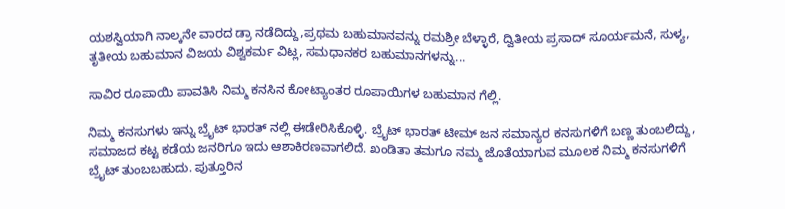ಯಶಸ್ವಿಯಾಗಿ ನಾಲ್ಕನೇ ವಾರದ ಡ್ರಾ ನಡೆದಿದ್ದು,ಪ್ರಥಮ ಬಹುಮಾನವನ್ನು ರಮಶ್ರೀ ಬೆಳ್ಳಾರೆ, ದ್ವಿತೀಯ ಪ್ರಸಾದ್ ಸೂರ್ಯಮನೆ, ಸುಳ್ಯ, ತೃತೀಯ ಬಹುಮಾನ ವಿಜಯ ವಿಶ್ವಕರ್ಮ ವಿಟ್ಲ, ಸಮಧಾನಕರ ಬಹುಮಾನಗಳನ್ನು...

ಸಾವಿರ ರೂಪಾಯಿ ಪಾವತಿಸಿ ನಿಮ್ಮ ಕನಸಿನ ಕೋಟ್ಯಾಂತರ ರೂಪಾಯಿಗಳ ಬಹುಮಾನ ಗೆಲ್ಲಿ.

ನಿಮ್ಮ ಕನಸುಗಳು ಇನ್ನು ಬ್ರೈಟ್ ಭಾರತ್ ನಲ್ಲಿ ಈಡೇರಿಸಿಕೊಳ್ಳಿ. ಬ್ರೈಟ್ ಭಾರತ್ ಟೀಮ್ ಜನ ಸಮಾನ್ಯರ ಕನಸುಗಳಿಗೆ ಬಣ್ಣ ತುಂಬಲಿದ್ದು, ಸಮಾಜದ ಕಟ್ಟ ಕಡೆಯ ಜನರಿಗೂ ಇದು ಆಶಾಕಿರಣವಾಗಲಿದೆ. ಖಂಡಿತಾ ತಮಗೂ ನಮ್ಮ ಜೊತೆಯಾಗುವ ಮೂಲಕ ನಿಮ್ಮ ಕನಸುಗಳಿಗೆ ಬ್ರೈಟ್ ತುಂಬಬಹುದು. ಪುತ್ತೂರಿನ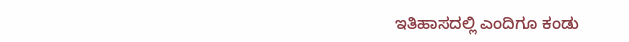ಇತಿಹಾಸದಲ್ಲಿ ಎಂದಿಗೂ ಕಂಡು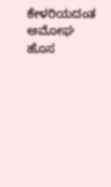ಕೇಳರಿಯದಂತ ಅಮೋಘ ಹೊಸ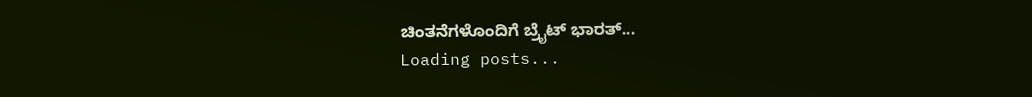ಚಿಂತನೆಗಳೊಂದಿಗೆ ಬ್ರೈಟ್ ಭಾರತ್...
Loading posts...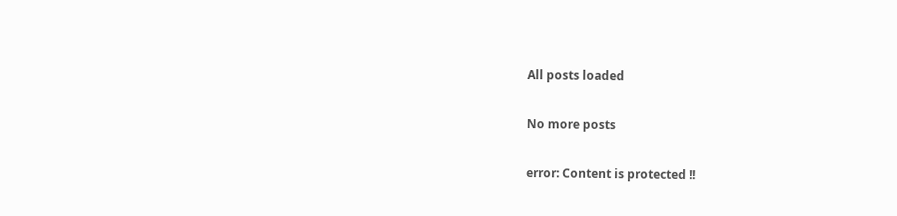All posts loaded

No more posts

error: Content is protected !!